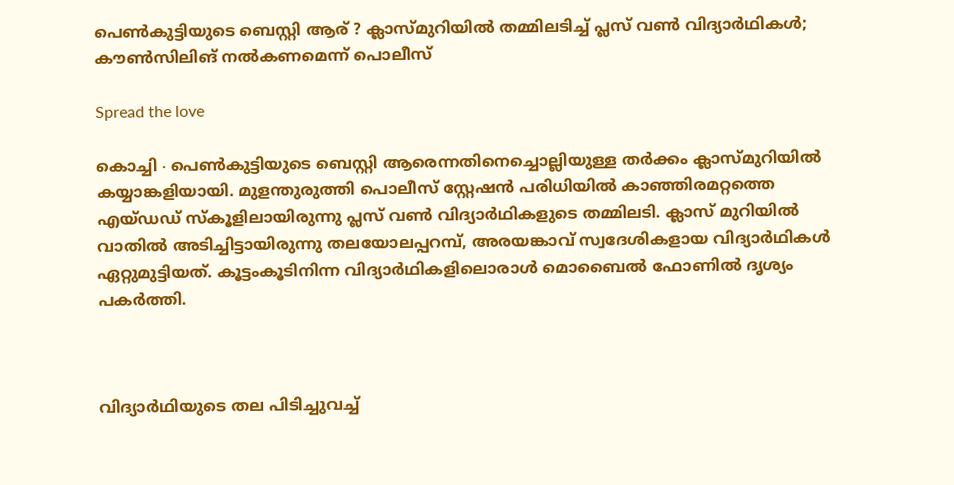പെൺ‌കുട്ടിയുടെ ബെസ്റ്റി ആര് ? ക്ലാസ്മുറിയിൽ തമ്മിലടിച്ച് പ്ലസ് വൺ വിദ്യാർഥികൾ; കൗൺസിലിങ് നൽകണമെന്ന് പൊലീസ്

Spread the love

കൊച്ചി ∙ പെൺകുട്ടിയുടെ ബെസ്റ്റി ആരെന്നതിനെച്ചൊല്ലിയുള്ള തർക്കം ക്ലാസ്മുറിയിൽ കയ്യാങ്കളിയായി. മുളന്തുരുത്തി പൊലീസ് സ്റ്റേഷൻ പരിധിയിൽ കാഞ്ഞിരമറ്റത്തെ എയ്ഡഡ് സ്കൂളിലായിരുന്നു പ്ലസ് വൺ വിദ്യാർഥികളുടെ തമ്മിലടി. ക്ലാസ് മുറിയിൽ വാതിൽ അടിച്ചിട്ടായിരുന്നു തലയോലപ്പറമ്പ്, അരയങ്കാവ് സ്വദേശികളായ വിദ്യാർഥികൾ ഏറ്റുമുട്ടിയത്. കൂട്ടംകൂടിനിന്ന വിദ്യാർഥികളിലൊരാൾ മൊബൈൽ ഫോണിൽ ദൃശ്യം പകർത്തി.



വിദ്യാർഥിയുടെ തല പിടിച്ചുവച്ച്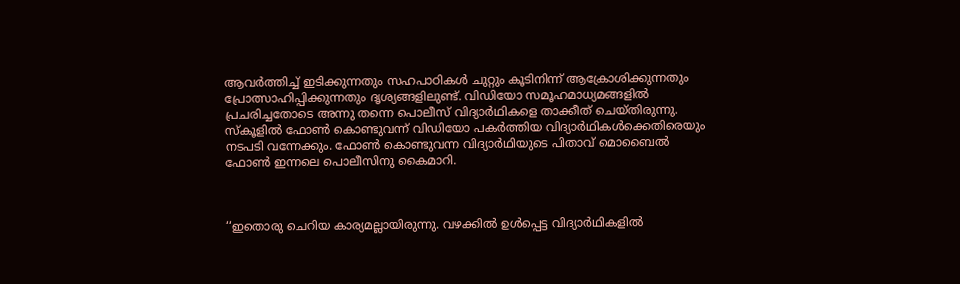ആവർത്തിച്ച് ഇടിക്കുന്നതും സഹപാഠികൾ ചുറ്റും കൂടിനിന്ന് ആക്രോശിക്കുന്നതും പ്രോത്സാഹിപ്പിക്കുന്നതും ദൃശ്യങ്ങളിലുണ്ട്. വിഡിയോ സമൂഹമാധ്യമങ്ങളിൽ പ്രചരിച്ചതോടെ അന്നു തന്നെ പൊലീസ് വിദ്യാർഥികളെ താക്കീത് ചെയ്തിരുന്നു. സ്‌കൂളിൽ ഫോൺ കൊണ്ടുവന്ന് വിഡിയോ പകർത്തിയ വിദ്യാർഥികൾക്കെതിരെയും നടപടി വന്നേക്കും. ഫോൺ കൊണ്ടുവന്ന വിദ്യാർഥിയുടെ പിതാവ് മൊബൈൽ ഫോൺ ഇന്നലെ പൊലീസിനു കൈമാറി.



‘‘ഇതൊരു ചെറിയ കാര്യമല്ലായിരുന്നു. വഴക്കിൽ ഉൾപ്പെട്ട വിദ്യാർഥികളിൽ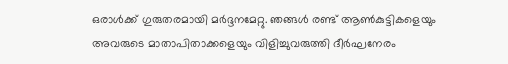ഒരാൾക്ക് ഗുരുതരമായി മർദ്ദനമേറ്റു. ഞങ്ങൾ രണ്ട് ആൺകുട്ടികളെയും അവരുടെ മാതാപിതാക്കളെയും വിളിച്ചുവരുത്തി ദീർഘനേരം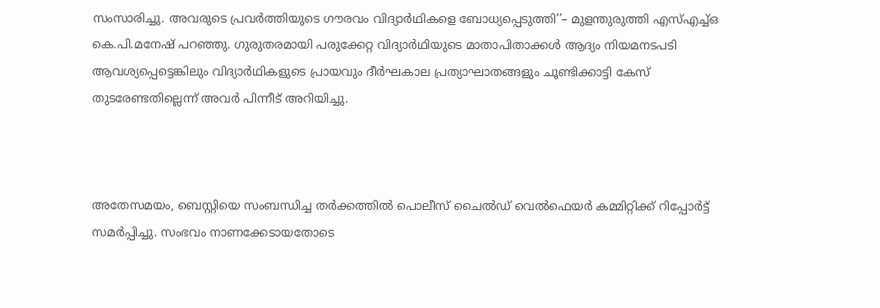സംസാരിച്ചു. അവരുടെ പ്രവർത്തിയുടെ ഗൗരവം വിദ്യാർഥികളെ ബോധ്യപ്പെടുത്തി’’– മുളന്തുരുത്തി എസ്എച്ച്ഒ കെ.പി.മനേഷ് പറഞ്ഞു. ഗുരുതരമായി പരുക്കേറ്റ വിദ്യാർഥിയുടെ മാതാപിതാക്കൾ ആദ്യം നിയമനടപടി ആവശ്യപ്പെട്ടെങ്കിലും വിദ്യാർഥികളുടെ പ്രായവും ദീർഘകാല പ്രത്യാഘാതങ്ങളും ചൂണ്ടിക്കാട്ടി കേസ് തുടരേണ്ടതില്ലെന്ന് അവർ പിന്നീട് അറിയിച്ചു.



അതേസമയം, ബെസ്റ്റിയെ സംബന്ധിച്ച തർക്കത്തിൽ പൊലീസ് ചൈൽഡ് വെൽഫെയർ കമ്മിറ്റിക്ക് റിപ്പോർട്ട് സമർപ്പിച്ചു. സംഭവം നാണക്കേടായതോടെ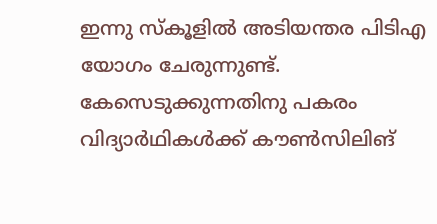ഇന്നു സ്‌കൂളിൽ അടിയന്തര പിടിഎ യോഗം ചേരുന്നുണ്ട്. കേസെടുക്കുന്നതിനു പകരം വിദ്യാർഥികൾക്ക് കൗൺസിലിങ്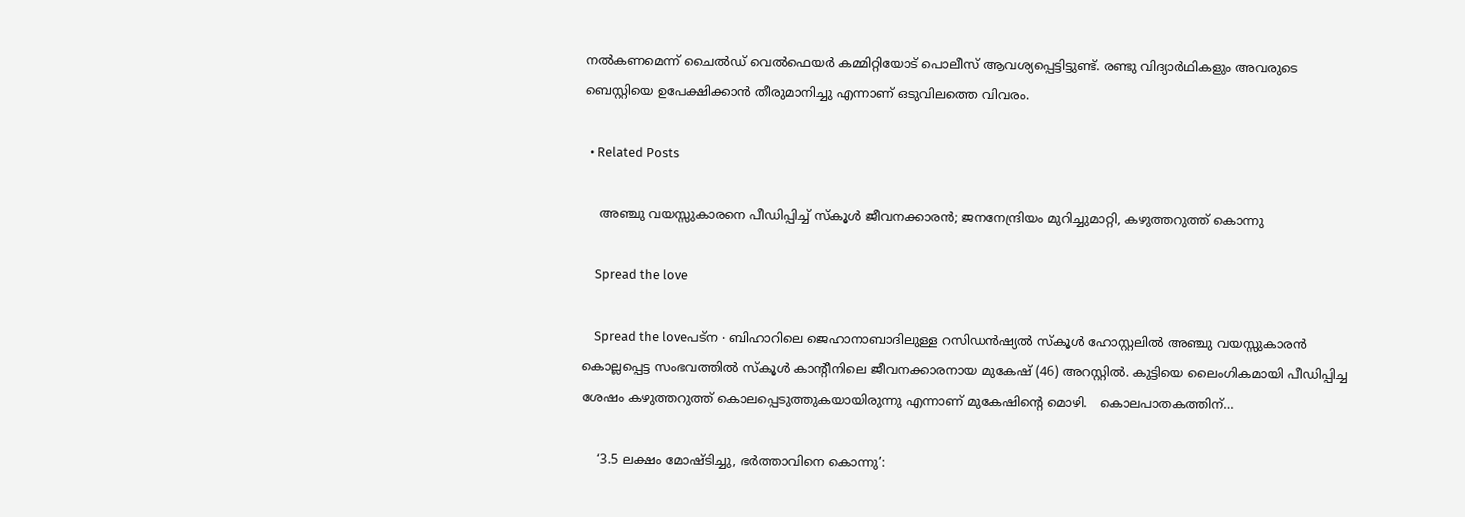നൽകണമെന്ന് ചൈൽഡ് വെൽഫെയർ കമ്മിറ്റിയോട് പൊലീസ് ആവശ്യപ്പെട്ടിട്ടുണ്ട്. രണ്ടു വിദ്യാർഥികളും അവരുടെ ബെസ്റ്റിയെ ഉപേക്ഷിക്കാൻ തീരുമാനിച്ചു എന്നാണ് ഒടുവിലത്തെ വിവരം.

  • Related Posts

    അഞ്ചു വയസ്സുകാരനെ പീഡിപ്പിച്ച് സ്കൂൾ ജീവനക്കാരൻ; ജനനേന്ദ്രിയം മുറിച്ചുമാറ്റി, കഴുത്തറുത്ത് കൊന്നു

    Spread the love

    Spread the loveപട്ന ∙ ബിഹാറിലെ ജെഹാനാബാദിലുള്ള റസിഡൻഷ്യൽ സ്കൂൾ ഹോസ്റ്റലിൽ അഞ്ചു വയസ്സുകാരൻ കൊല്ലപ്പെട്ട സംഭവത്തിൽ സ്കൂൾ കാന്റീനിലെ ജീവനക്കാരനായ മുകേഷ് (46) അറസ്റ്റിൽ. കുട്ടിയെ ലൈംഗികമായി പീഡിപ്പിച്ച ശേഷം കഴുത്തറുത്ത് കൊലപ്പെടുത്തുകയായിരുന്നു എന്നാണ് മുകേഷിന്റെ മൊഴി.   കൊലപാതകത്തിന്…

    ‘3.5 ലക്ഷം മോഷ്ടിച്ചു, ഭർത്താവിനെ കൊന്നു’: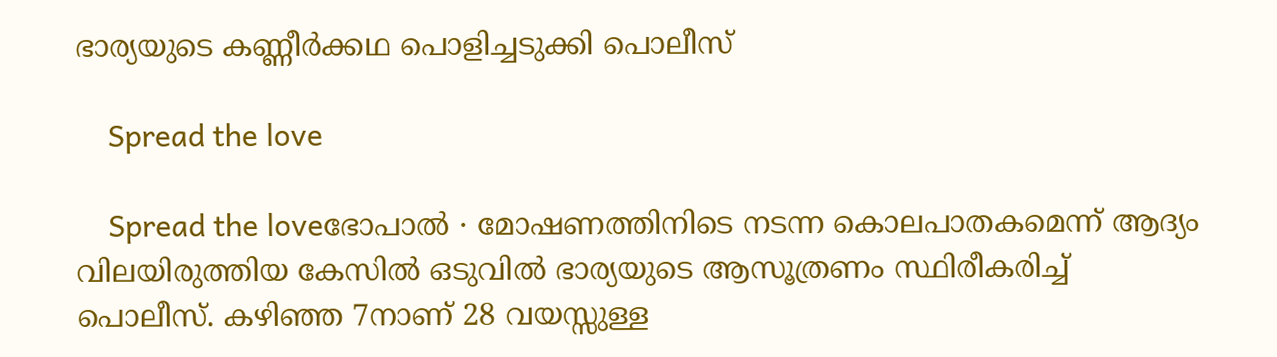ഭാര്യയുടെ കണ്ണീർക്കഥ പൊളിച്ചടുക്കി പൊലീസ്

    Spread the love

    Spread the loveഭോപാൽ ∙ മോഷണത്തിനിടെ നടന്ന കൊലപാതകമെന്ന് ആദ്യം വിലയിരുത്തിയ കേസിൽ ഒടുവിൽ ഭാര്യയുടെ ആസൂത്രണം സ്ഥിരീകരിച്ച് പൊലീസ്. കഴിഞ്ഞ 7നാണ് 28 വയസ്സുള്ള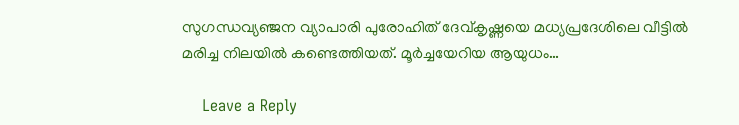സുഗന്ധവ്യഞ്ജന വ്യാപാരി പുരോഹിത് ദേവ്കൃഷ്ണയെ മധ്യപ്രദേശിലെ വീട്ടിൽ മരിച്ച നിലയിൽ കണ്ടെത്തിയത്. മൂർച്ചയേറിയ ആയുധം…

    Leave a Reply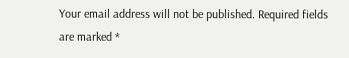Your email address will not be published. Required fields are marked *